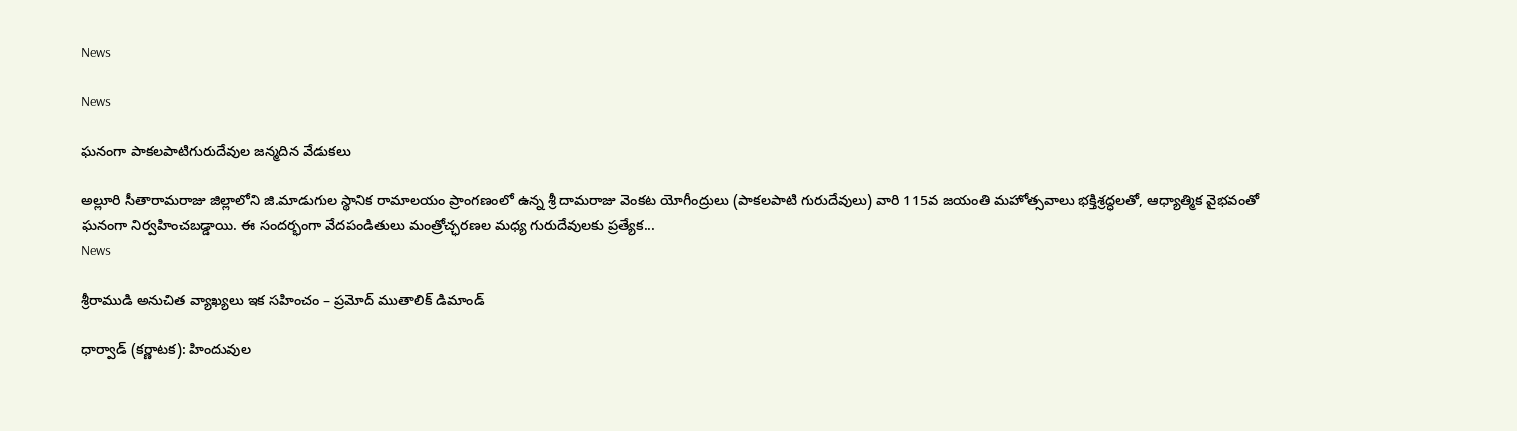News

News

ఘనంగా పాకలపాటిగురుదేవుల జన్మదిన వేడుకలు

అల్లూరి సీతారామరాజు జిల్లాలోని జి.మాడుగుల స్థానిక రామాలయం ప్రాంగణంలో ఉన్న శ్రీ దామరాజు వెంకట యోగీంద్రులు (పాకలపాటి గురుదేవులు) వారి 115వ జయంతి మహోత్సవాలు భక్తిశ్రద్ధలతో, ఆధ్యాత్మిక వైభవంతో ఘనంగా నిర్వహించబడ్డాయి. ఈ సందర్భంగా వేదపండితులు మంత్రోచ్ఛరణల మధ్య గురుదేవులకు ప్రత్యేక...
News

శ్రీరాముడి అనుచిత వ్యాఖ్యలు ఇక సహించం – ప్రమోద్ ముతాలిక్ డిమాండ్

ధార్వాడ్ (కర్ణాటక): హిందువుల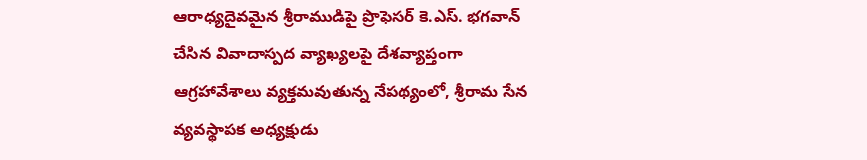ఆరాధ్యదైవమైన శ్రీరాముడిపై ప్రొఫెసర్ కె.ఎస్. భగవాన్ చేసిన వివాదాస్పద వ్యాఖ్యలపై దేశవ్యాప్తంగా ఆగ్రహావేశాలు వ్యక్తమవుతున్న నేపథ్యంలో, శ్రీరామ సేన వ్యవస్థాపక అధ్యక్షుడు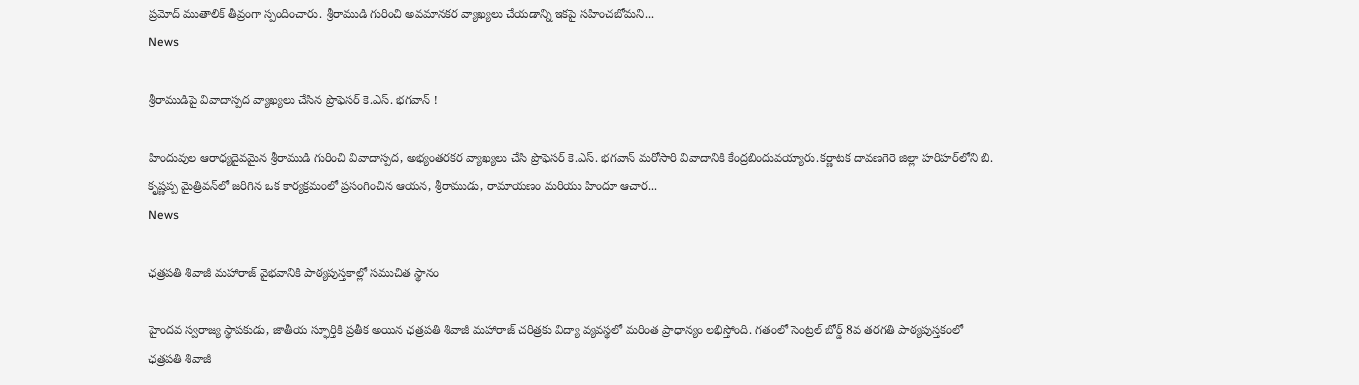ప్రమోద్ ముతాలిక్ తీవ్రంగా స్పందించారు. శ్రీరాముడి గురించి అవమానకర వ్యాఖ్యలు చేయడాన్ని ఇకపై సహించబోమని...
News

శ్రీరాముడిపై వివాదాస్పద వ్యాఖ్యలు చేసిన ప్రొఫెసర్ కె.ఎస్. భగవాన్ !

హిందువుల ఆరాధ్యదైవమైన శ్రీరాముడి గురించి వివాదాస్పద, అభ్యంతరకర వ్యాఖ్యలు చేసి ప్రొఫెసర్ కె.ఎస్. భగవాన్ మరోసారి వివాదానికి కేంద్రబిందువయ్యారు.కర్ణాటక దావణగెరె జిల్లా హరిహర్‌లోని బి. కృష్ణప్ప మైత్రివన్‌లో జరిగిన ఒక కార్యక్రమంలో ప్రసంగించిన ఆయన, శ్రీరాముడు, రామాయణం మరియు హిందూ ఆచార...
News

ఛత్రపతి శివాజీ మహారాజ్ వైభవానికి పాఠ్యపుస్తకాల్లో సముచిత స్థానం

హైందవ స్వరాజ్య స్థాపకుడు, జాతీయ స్ఫూర్తికి ప్రతీక అయిన ఛత్రపతి శివాజీ మహారాజ్ చరిత్రకు విద్యా వ్యవస్థలో మరింత ప్రాధాన్యం లభిస్తోంది. గతంలో సెంట్రల్ బోర్డ్ 8వ తరగతి పాఠ్యపుస్తకంలో ఛత్రపతి శివాజీ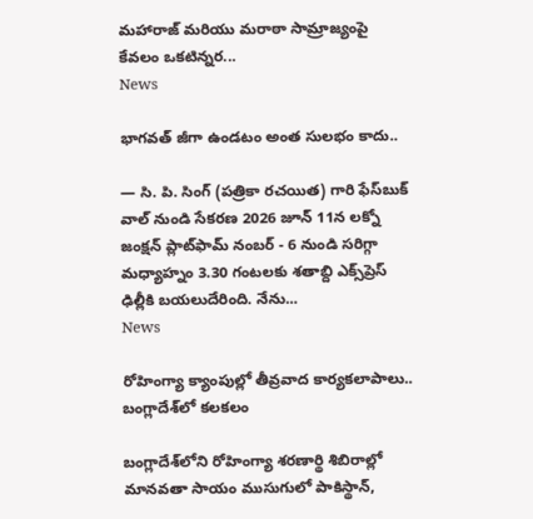మహారాజ్ మరియు మరాఠా సామ్రాజ్యంపై కేవలం ఒకటిన్నర...
News

భాగవత్ జీగా ఉండటం అంత సులభం కాదు..

— సి. పి. సింగ్ (పత్రికా రచయిత) గారి ఫేస్‌బుక్ వాల్ నుండి సేకరణ 2026 జూన్ 11న లక్నో జంక్షన్ ప్లాట్‌ఫామ్ నంబర్ - 6 నుండి సరిగ్గా మధ్యాహ్నం 3.30 గంటలకు శతాబ్ది ఎక్స్‌ప్రెస్ ఢిల్లీకి బయలుదేరింది. నేను...
News

రోహింగ్యా క్యాంపుల్లో తీవ్రవాద కార్యకలాపాలు.. బంగ్లాదేశ్‌లో కలకలం

బంగ్లాదేశ్‌లోని రోహింగ్యా శరణార్థి శిబిరాల్లో మానవతా సాయం ముసుగులో పాకిస్థాన్,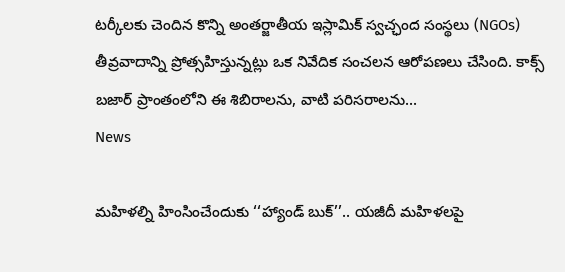టర్కీలకు చెందిన కొన్ని అంతర్జాతీయ ఇస్లామిక్ స్వచ్ఛంద సంస్థలు (NGOs) తీవ్రవాదాన్ని ప్రోత్సహిస్తున్నట్లు ఒక నివేదిక సంచలన ఆరోపణలు చేసింది. కాక్స్ బజార్ ప్రాంతంలోని ఈ శిబిరాలను, వాటి పరిసరాలను...
News

మహిళల్ని హింసించేందుకు ‘‘హ్యాండ్ బుక్’’.. యజీదీ మహిళలపై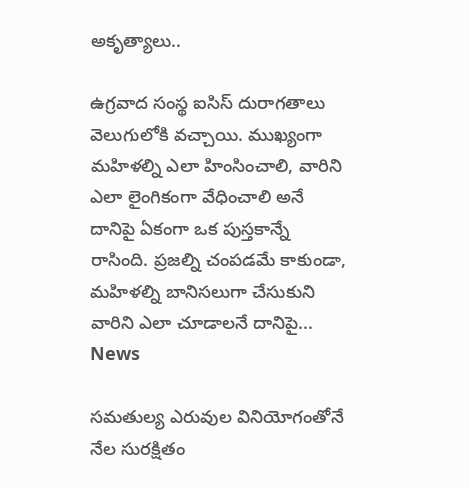అకృత్యాలు..

ఉగ్రవాద సంస్థ ఐసిస్ దురాగతాలు వెలుగులోకి వచ్చాయి. ముఖ్యంగా మహిళల్ని ఎలా హింసించాలి, వారిని ఎలా లైంగికంగా వేధించాలి అనే దానిపై ఏకంగా ఒక పుస్తకాన్నే రాసింది. ప్రజల్ని చంపడమే కాకుండా, మహిళల్ని బానిసలుగా చేసుకుని వారిని ఎలా చూడాలనే దానిపై...
News

సమతుల్య ఎరువుల వినియోగంతోనే నేల సురక్షితం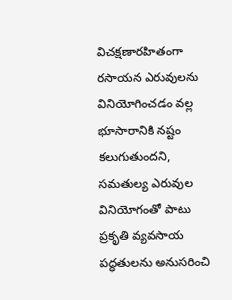విచక్షణారహితంగా రసాయన ఎరువులను వినియోగించడం వల్ల భూసారానికి నష్టం కలుగుతుందని, సమతుల్య ఎరువుల వినియోగంతో పాటు ప్రకృతి వ్యవసాయ పద్ధతులను అనుసరించి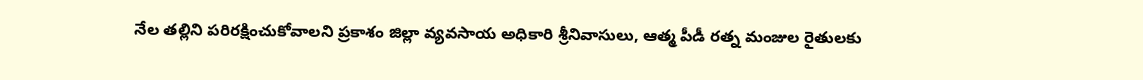నేల తల్లిని పరిరక్షించుకోవాలని ప్రకాశం జిల్లా వ్యవసాయ అధికారి శ్రీనివాసులు, ఆత్మ పీడీ రత్న మంజుల రైతులకు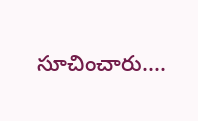సూచించారు....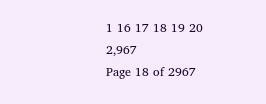1 16 17 18 19 20 2,967
Page 18 of 2967